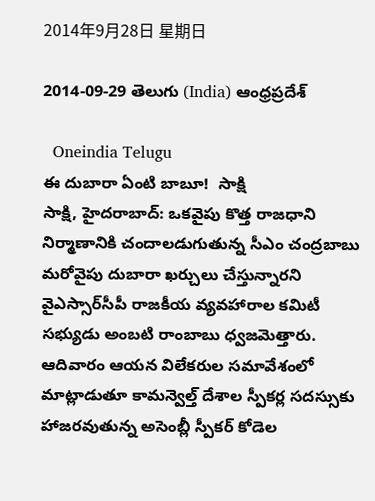2014年9月28日 星期日

2014-09-29 తెలుగు (India) ఆంధ్రప్రదేశ్

  Oneindia Telugu
ఈ దుబారా ఏంటి బాబూ!  సాక్షి
సాక్షి, హైదరాబాద్: ఒకవైపు కొత్త రాజధాని నిర్మాణానికి చందాలడుగుతున్న సీఎం చంద్రబాబు మరోవైపు దుబారా ఖర్చులు చేస్తున్నారని వైఎస్సార్‌సీపీ రాజకీయ వ్యవహారాల కమిటీ సభ్యుడు అంబటి రాంబాబు ధ్వజమెత్తారు. ఆదివారం ఆయన విలేకరుల సమావేశంలో మాట్లాడుతూ కామన్వెల్త్ దేశాల స్పీకర్ల సదస్సుకు హాజరవుతున్న అసెంబ్లీ స్పీకర్ కోడెల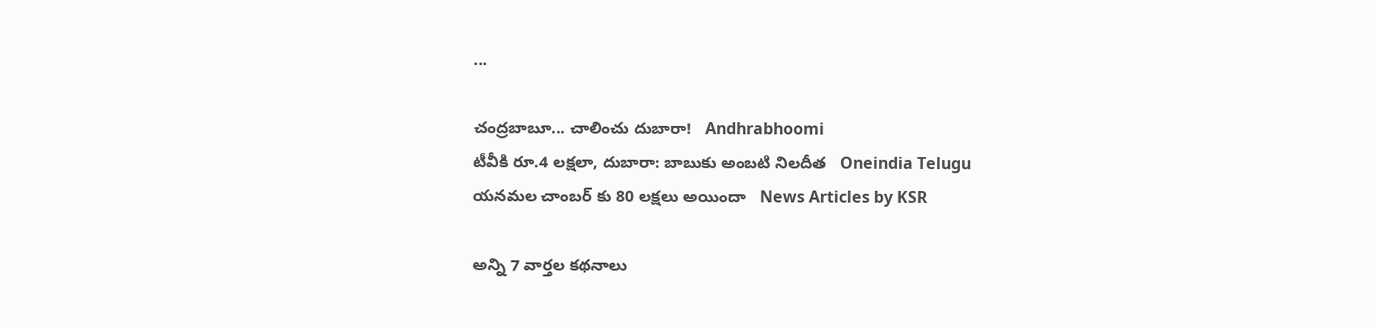...

చంద్రబాబూ... చాలించు దుబారా!   Andhrabhoomi
టీవీకి రూ.4 లక్షలా, దుబారా: బాబుకు అంబటి నిలదీత   Oneindia Telugu
యనమల చాంబర్ కు 80 లక్షలు అయిందా   News Articles by KSR

అన్ని 7 వార్తల కథనాలు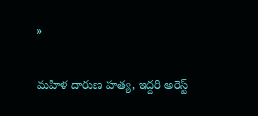»


మహిళ దారుణ హత్య, ఇద్దరి అరెస్ట్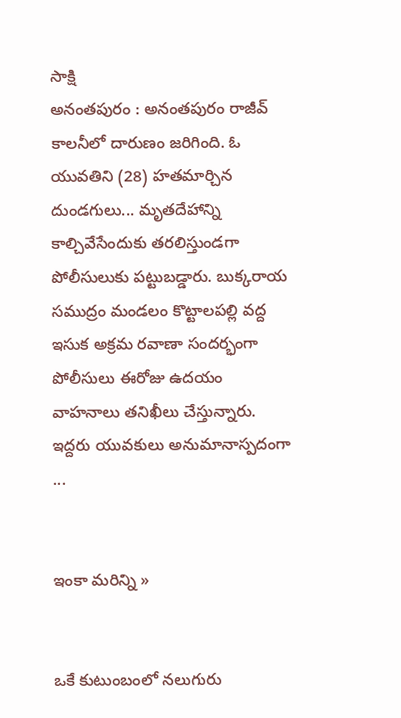సాక్షి
అనంతపురం : అనంతపురం రాజీవ్ కాలనీలో దారుణం జరిగింది. ఓ యువతిని (28) హతమార్చిన దుండగులు... మృతదేహాన్ని కాల్చివేసేందుకు తరలిస్తుండగా పోలీసులుకు పట్టుబడ్డారు. బుక్కరాయ సముద్రం మండలం కొట్టాలపల్లి వద్ద ఇసుక అక్రమ రవాణా సందర్భంగా పోలీసులు ఈరోజు ఉదయం వాహనాలు తనిఖీలు చేస్తున్నారు. ఇద్దరు యువకులు అనుమానాస్పదంగా ...


ఇంకా మరిన్ని »


ఒకే కుటుంబంలో నలుగురు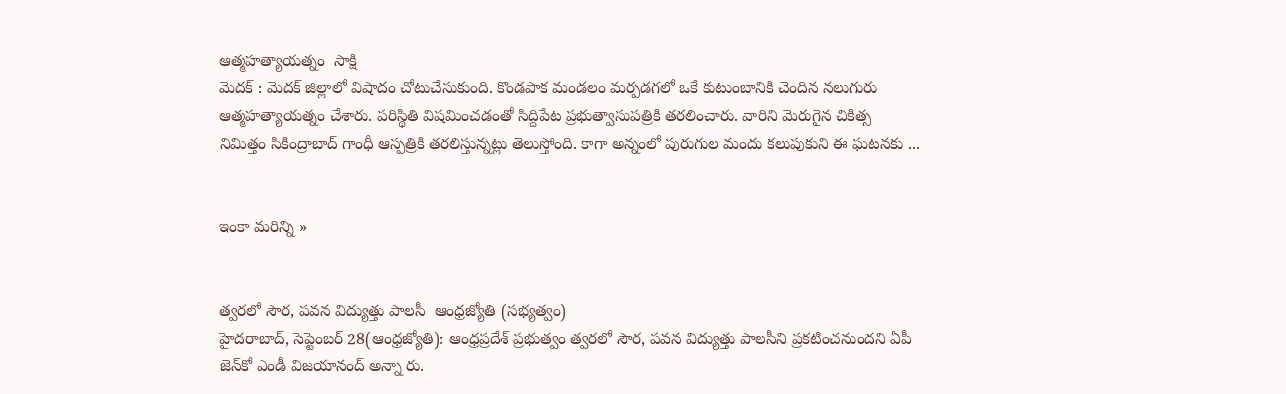ఆత్మహత్యాయత్నం  సాక్షి
మెదక్ : మెదక్ జిల్లాలో విషాదం చోటుచేసుకుంది. కొండపాక మండలం మర్పడగలో ఒకే కుటుంబానికి చెందిన నలుగురు ఆత్మహత్యాయత్నం చేశారు. పరిస్థితి విషమించడంతో సిద్దిపేట ప్రభుత్వాసుపత్రికి తరలించారు. వారిని మెరుగైన చికిత్స నిమిత్తం సికింద్రాబాద్ గాంధీ ఆస్పత్రికి తరలిస్తున్నట్లు తెలుస్తోంది. కాగా అన్నంలో పురుగుల మందు కలుపుకుని ఈ ఘటనకు ...


ఇంకా మరిన్ని »


త్వరలో సౌర, పవన విద్యుత్తు పాలసీ  ఆంధ్రజ్యోతి (సభ్యత్వం)
హైదరాబాద్‌, సెప్టెంబర్‌ 28(ఆంధ్రజ్యోతి): ఆంధ్రప్రదేశ్‌ ప్రభుత్వం త్వరలో సౌర, పవన విద్యుత్తు పాలసీని ప్రకటించనుందని ఏపీ జెన్‌కో ఎండీ విజయానంద్‌ అన్నా రు.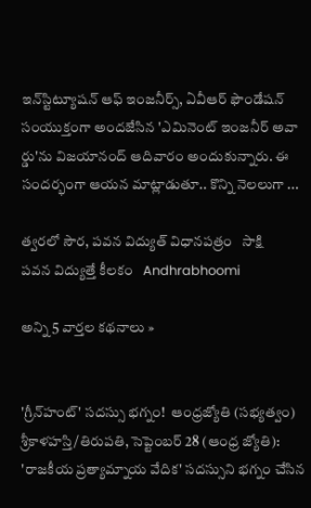ఇన్‌స్టిట్యూషన్‌ ఆఫ్‌ ఇంజనీర్స్‌, ఏవీఆర్‌ ఫౌండేషన్‌ సంయుక్తంగా అందజేసిన 'ఎమినెంట్‌ ఇంజనీర్‌ అవా ర్డు'ను విజయానంద్‌ ఆదివారం అందుకున్నారు. ఈ సందర్భంగా ఆయన మాట్లాడుతూ.. కొన్ని నెలలుగా ...

త్వరలో సౌర, పవన విద్యుత్ విధానపత్రం   సాక్షి
పవన విద్యుత్తే కీలకం   Andhrabhoomi

అన్ని 5 వార్తల కథనాలు »


'గ్రీన్‌హంట్‌' సదస్సు భగ్నం!  ఆంధ్రజ్యోతి (సభ్యత్వం)
శ్రీకాళహస్తి/తిరుపతి, సెప్టెంబర్‌ 28 (ఆంధ్ర జ్యోతి): 'రాజకీయ ప్రత్యామ్నాయ వేదిక' సదస్సుని భగ్నం చేసిన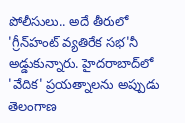పోలీసులు.. అదే తీరులో 'గ్రీన్‌హంట్‌ వ్యతిరేక సభ'నీ అడ్డుకున్నారు. హైదరాబాద్‌లో 'వేదిక' ప్రయత్నాలను అప్పుడు తెలంగాణ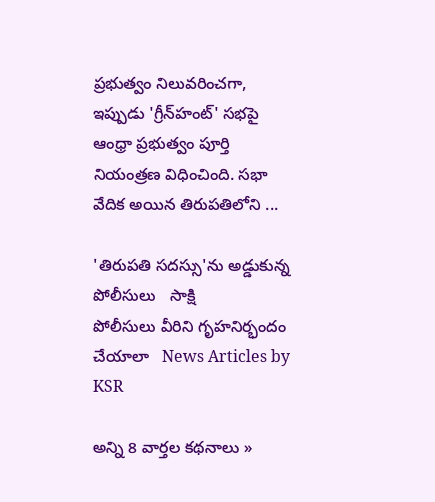ప్రభుత్వం నిలువరించగా, ఇప్పుడు 'గ్రీన్‌హంట్‌' సభపై ఆంధ్రా ప్రభుత్వం పూర్తి నియంత్రణ విధించింది. సభా వేదిక అయిన తిరుపతిలోని ...

'తిరుపతి సదస్సు'ను అడ్డుకున్న పోలీసులు   సాక్షి
పోలీసులు వీరిని గృహనిర్భందం చేయాలా   News Articles by KSR

అన్ని 8 వార్తల కథనాలు »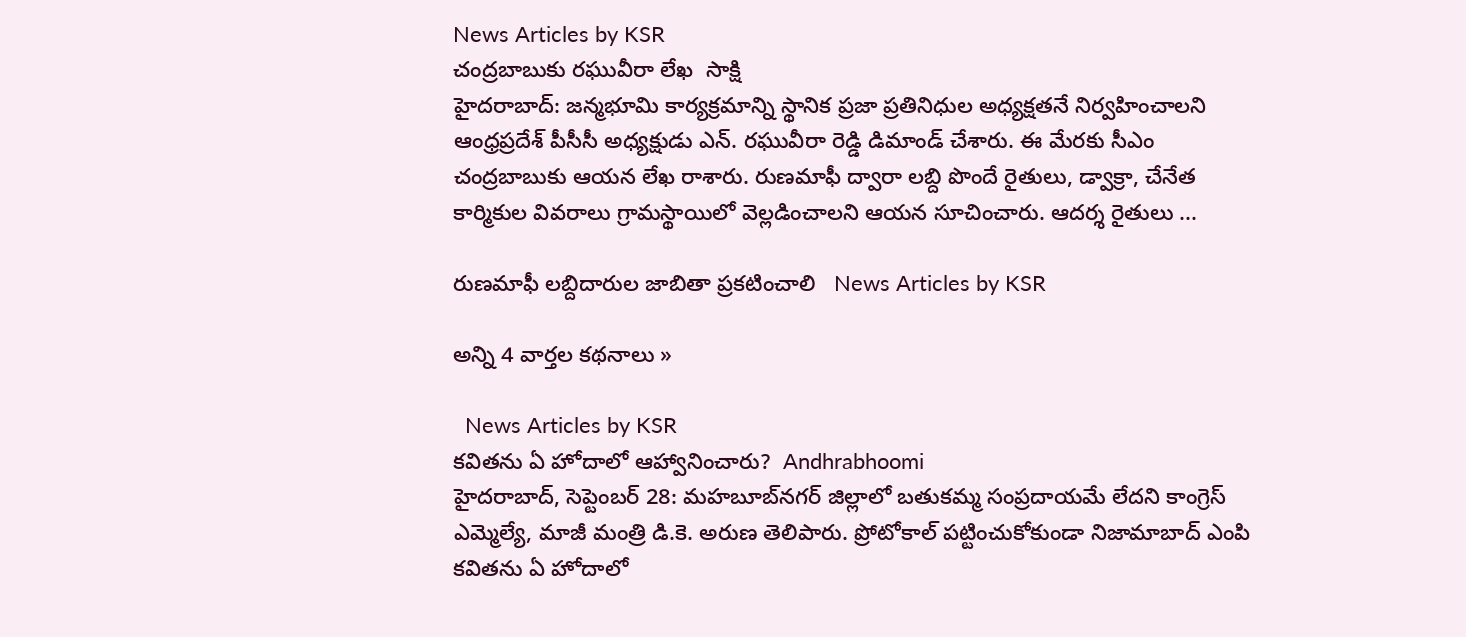News Articles by KSR
చంద్రబాబుకు రఘువీరా లేఖ  సాక్షి
హైదరాబాద్: జన్మభూమి కార్యక్రమాన్ని స్థానిక ప్రజా ప్రతినిధుల అధ్యక్షతనే నిర్వహించాలని ఆంధ్రప్రదేశ్ పీసీసీ అధ్యక్షుడు ఎన్. రఘువీరా రెడ్డి డిమాండ్ చేశారు. ఈ మేరకు సీఎం చంద్రబాబుకు ఆయన లేఖ రాశారు. రుణమాఫీ ద్వారా లబ్ది పొందే రైతులు, డ్వాక్రా, చేనేత కార్మికుల వివరాలు గ్రామస్థాయిలో వెల్లడించాలని ఆయన సూచించారు. ఆదర్శ రైతులు ...

రుణమాఫీ లబ్దిదారుల జాబితా ప్రకటించాలి   News Articles by KSR

అన్ని 4 వార్తల కథనాలు »

  News Articles by KSR
కవితను ఏ హోదాలో ఆహ్వానించారు?  Andhrabhoomi
హైదరాబాద్, సెప్టెంబర్ 28: మహబూబ్‌నగర్ జిల్లాలో బతుకమ్మ సంప్రదాయమే లేదని కాంగ్రెస్ ఎమ్మెల్యే, మాజీ మంత్రి డి.కె. అరుణ తెలిపారు. ప్రోటోకాల్ పట్టించుకోకుండా నిజామాబాద్ ఎంపి కవితను ఏ హోదాలో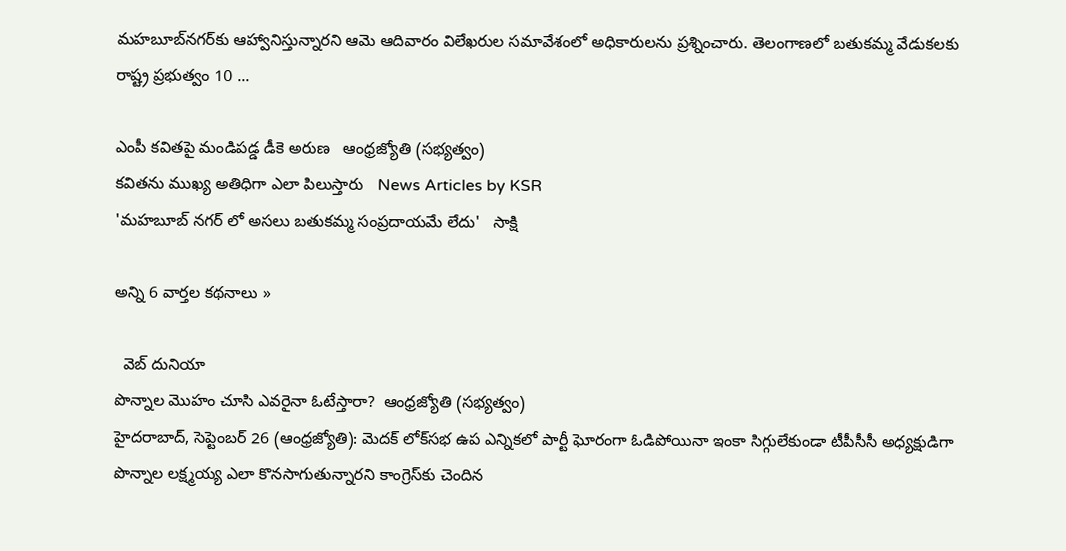మహబూబ్‌నగర్‌కు ఆహ్వానిస్తున్నారని ఆమె ఆదివారం విలేఖరుల సమావేశంలో అధికారులను ప్రశ్నించారు. తెలంగాణలో బతుకమ్మ వేడుకలకు రాష్ట్ర ప్రభుత్వం 10 ...

ఎంపీ కవితపై మండిపడ్డ డీకె అరుణ   ఆంధ్రజ్యోతి (సభ్యత్వం)
కవితను ముఖ్య అతిధిగా ఎలా పిలుస్తారు   News Articles by KSR
'మహబూబ్ నగర్ లో అసలు బతుకమ్మ సంప్రదాయమే లేదు'   సాక్షి

అన్ని 6 వార్తల కథనాలు »

  వెబ్ దునియా
పొన్నాల మొహం చూసి ఎవరైనా ఓటేస్తారా?  ఆంధ్రజ్యోతి (సభ్యత్వం)
హైదరాబాద్‌, సెప్టెంబర్‌ 26 (ఆంధ్రజ్యోతి): మెదక్‌ లోక్‌సభ ఉప ఎన్నికలో పార్టీ ఘోరంగా ఓడిపోయినా ఇంకా సిగ్గులేకుండా టీపీసీసీ అధ్యక్షుడిగా పొన్నాల లక్ష్మయ్య ఎలా కొనసాగుతున్నారని కాంగ్రెస్‌కు చెందిన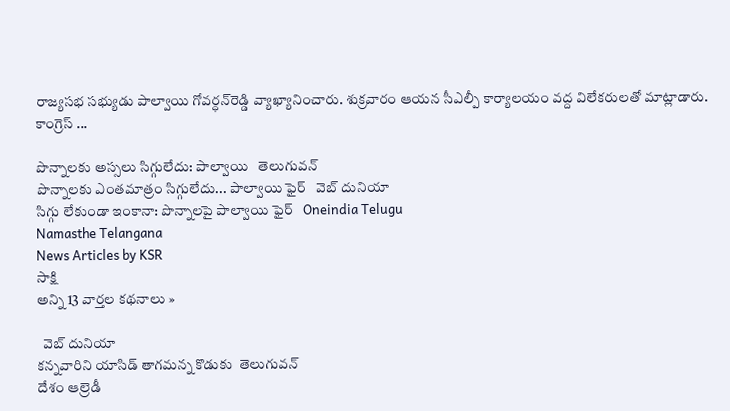రాజ్యసభ సభ్యుడు పాల్వాయి గోవర్ధన్‌రెడ్డి వ్యాఖ్యానించారు. శుక్రవారం ఆయన సీఎల్పీ కార్యాలయం వద్ద విలేకరులతో మాట్లాడారు. కాంగ్రెస్‌ ...

పొన్నాలకు అస్సలు సిగ్గులేదు: పాల్వాయి   తెలుగువన్
పొన్నాలకు ఎంతమాత్రం సిగ్గులేదు... పాల్వాయి ఫైర్   వెబ్ దునియా
సిగ్గు లేకుండా ఇంకానా: పొన్నాలపై పాల్వాయి ఫైర్   Oneindia Telugu
Namasthe Telangana
News Articles by KSR
సాక్షి
అన్ని 13 వార్తల కథనాలు »

  వెబ్ దునియా
కన్నవారిని యాసిడ్ తాగమన్న కొడుకు  తెలుగువన్
దేశం ఆల్రెడీ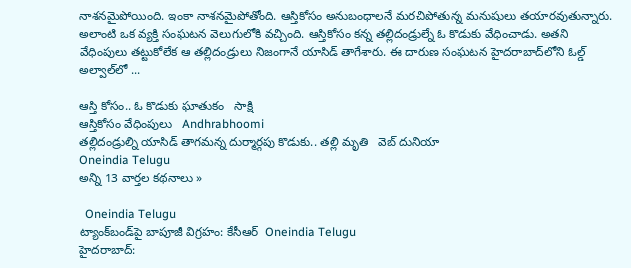నాశనమైపోయింది. ఇంకా నాశనమైపోతోంది. ఆస్తికోసం అనుబంధాలనే మరచిపోతున్న మనుషులు తయారవుతున్నారు. అలాంటి ఒక వ్యక్తి సంఘటన వెలుగులోకి వచ్చింది. ఆస్తికోసం కన్న తల్లిదండ్రుల్నే ఓ కొడుకు వేధించాడు. అతని వేధింపులు తట్టుకోలేక ఆ తల్లిదండ్రులు నిజంగానే యాసిడ్ తాగేశారు. ఈ దారుణ సంఘటన హైదరాబాద్‌లోని ఓల్డ్ అల్వాల్‌లో ...

ఆస్తి కోసం.. ఓ కొడుకు ఘాతుకం   సాక్షి
ఆస్తికోసం వేధింపులు   Andhrabhoomi
తల్లిదండ్రుల్ని యాసిడ్ తాగమన్న దుర్మార్గపు కొడుకు.. తల్లి మృతి   వెబ్ దునియా
Oneindia Telugu
అన్ని 13 వార్తల కథనాలు »

  Oneindia Telugu
ట్యాంక్‌బండ్‌పై బాపూజీ విగ్రహం: కేసీఆర్  Oneindia Telugu
హైదరాబాద్: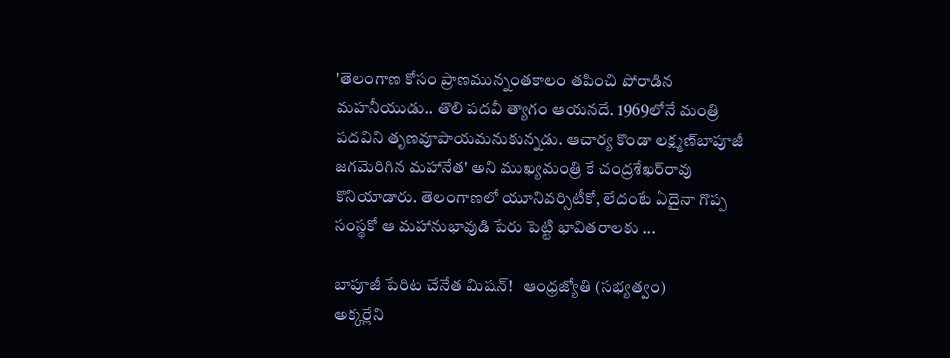'తెలంగాణ కోసం ప్రాణమున్నంతకాలం తపించి పోరాడిన మహనీయుడు.. తొలి పదవీ త్యాగం ఆయనదే. 1969లోనే మంత్రి పదవిని తృణవూపాయమనుకున్నడు. ఆచార్య కొండా లక్ష్మణ్‌బాపూజీ జగమెరిగిన మహానేత' అని ముఖ్యమంత్రి కే చంద్రశేఖర్‌రావు కొనియాడారు. తెలంగాణలో యూనివర్సిటీకో, లేదంటే ఏదైనా గొప్ప సంస్థకో ఆ మహానుభావుడి పేరు పెట్టి భావితరాలకు ...

బాపూజీ పేరిట చేనేత మిషన్‌!   ఆంధ్రజ్యోతి (సభ్యత్వం)
అక్కర్లేని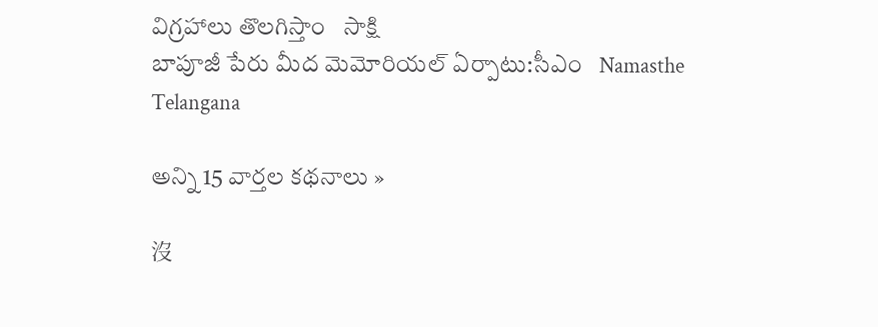విగ్రహాలు తొలగిస్తాం   సాక్షి
బాపూజీ పేరు మీద మెమోరియల్ ఏర్పాటు:సీఎం   Namasthe Telangana

అన్ని 15 వార్తల కథనాలు »

沒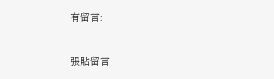有留言:

張貼留言